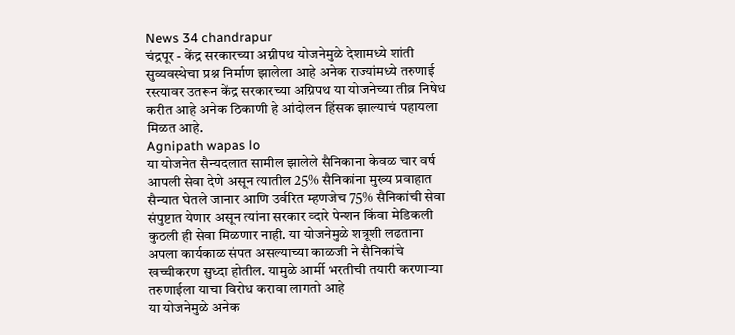News 34 chandrapur
चंद्रपूर - केंद्र सरकारच्या अग्नीपथ योजनेमुळे देशामध्ये शांती सुव्यवस्थेचा प्रश्न निर्माण झालेला आहे अनेक राज्यांमध्ये तरुणाई रस्त्यावर उतरून केंद्र सरकारच्या अग्निपथ या योजनेच्या तीव्र निषेध करीत आहे अनेक ठिकाणी हे आंदोलन हिंसक झाल्याचं पहायला मिळत आहे.
Agnipath wapas lo
या योजनेत सैन्यदलात सामील झालेले सैनिकाना केवळ चार वर्ष आपली सेवा देणे असून त्यातील 25% सैनिकांना मुख्य प्रवाहात सैन्यात घेतले जानार आणि उर्वरित म्हणजेच 75% सैनिकांची सेवा संपुष्टात येणार असून त्यांना सरकार व्दारे पेन्शन किंवा मेडिकली कुठली ही सेवा मिळणार नाही. या योजनेमुळे शत्रूशी लढताना अपला कार्यकाळ संपत असल्याच्या काळजी ने सैनिकांचे खच्चीकरण सुध्दा होतील. यामुळे आर्मी भरतीची तयारी करणाऱ्या तरुणाईला याचा विरोध करावा लागतो आहे
या योजनेमुळे अनेक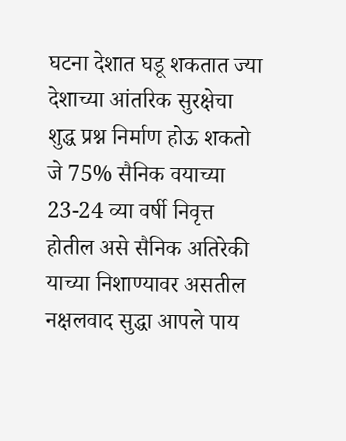घटना देशात घडू शकतात ज्या देशाच्या आंतरिक सुरक्षेचा शुद्ध प्रश्न निर्माण होऊ शकतो जे 75% सैनिक वयाच्या 23-24 व्या वर्षी निवृत्त होतील असे सैनिक अतिरेकी याच्या निशाण्यावर असतील नक्षलवाद सुद्धा आपले पाय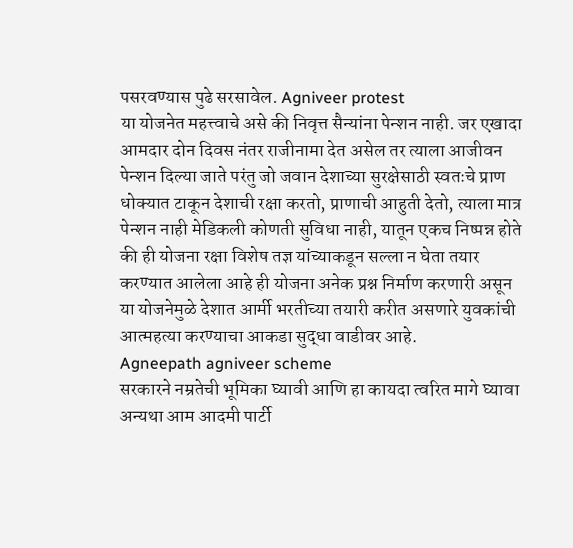पसरवण्यास पुढे सरसावेल. Agniveer protest
या योजनेत महत्त्वाचे असे की निवृत्त सैन्यांना पेन्शन नाही. जर एखादा आमदार दोन दिवस नंतर राजीनामा देत असेल तर त्याला आजीवन पेन्शन दिल्या जाते परंतु जो जवान देशाच्या सुरक्षेसाठी स्वतःचे प्राण धोक्यात टाकून देशाची रक्षा करतो, प्राणाची आहुती देतो, त्याला मात्र पेन्शन नाही मेडिकली कोणती सुविधा नाही, यातून एकच निष्पन्न होते की ही योजना रक्षा विशेष तज्ञ यांच्याकडून सल्ला न घेता तयार करण्यात आलेला आहे ही योजना अनेक प्रश्न निर्माण करणारी असून या योजनेमुळे देशात आर्मी भरतीच्या तयारी करीत असणारे युवकांची आत्महत्या करण्याचा आकडा सुद्धा वाडीवर आहे.
Agneepath agniveer scheme
सरकारने नम्रतेची भूमिका घ्यावी आणि हा कायदा त्वरित मागे घ्यावा अन्यथा आम आदमी पार्टी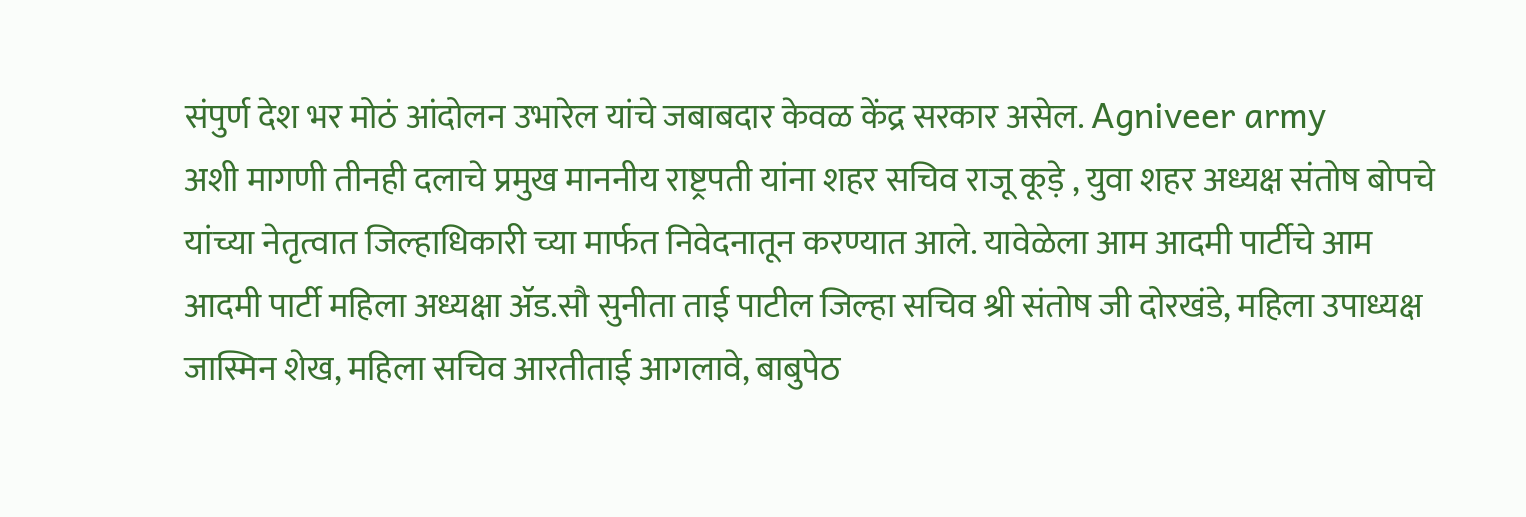संपुर्ण देश भर मोठं आंदोलन उभारेल यांचे जबाबदार केवळ केंद्र सरकार असेल. Agniveer army
अशी मागणी तीनही दलाचे प्रमुख माननीय राष्ट्रपती यांना शहर सचिव राजू कूड़े , युवा शहर अध्यक्ष संतोष बोपचे यांच्या नेतृत्वात जिल्हाधिकारी च्या मार्फत निवेदनातून करण्यात आले. यावेळेला आम आदमी पार्टीचे आम आदमी पार्टी महिला अध्यक्षा ॲड.सौ सुनीता ताई पाटील जिल्हा सचिव श्री संतोष जी दोरखंडे, महिला उपाध्यक्ष जास्मिन शेख, महिला सचिव आरतीताई आगलावे, बाबुपेठ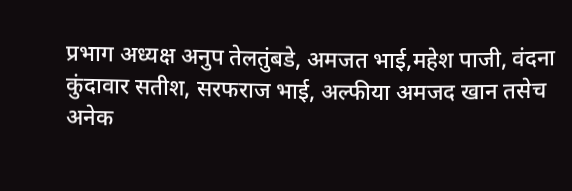प्रभाग अध्यक्ष अनुप तेलतुंबडे, अमजत भाई,महेश पाजी, वंदना कुंदावार सतीश, सरफराज भाई, अल्फीया अमजद खान तसेच अनेक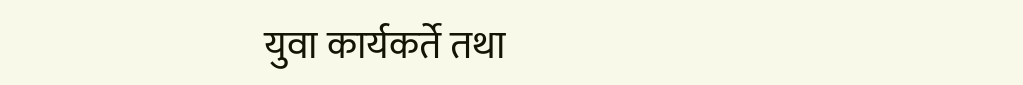युवा कार्यकर्ते तथा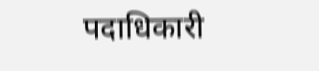पदाधिकारी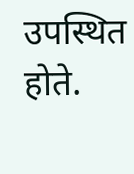उपस्थित होते.